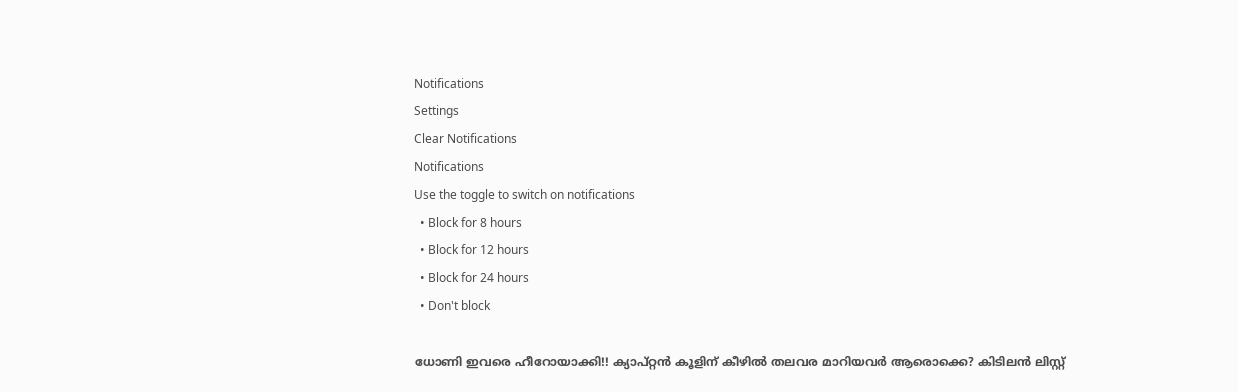Notifications
Settings
Clear Notifications
Notifications
Use the toggle to switch on notifications
  • Block for 8 hours
  • Block for 12 hours
  • Block for 24 hours
  • Don't block

ധോണി ഇവരെ ഹീറോയാക്കി!! ക്യാപ്റ്റന്‍ കൂളിന് കീഴില്‍ തലവര മാറിയവര്‍ ആരൊക്കെ? കിടിലന്‍ ലിസ്റ്റ്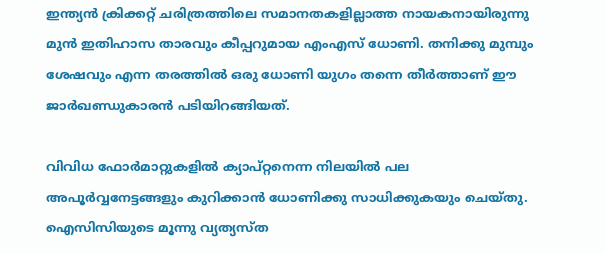ഇന്ത്യന്‍ ക്രിക്കറ്റ് ചരിത്രത്തിലെ സമാനതകളില്ലാത്ത നായകനായിരുന്നു മുന്‍ ഇതിഹാസ താരവും കീപ്പറുമായ എംഎസ് ധോണി. തനിക്കു മുമ്പും ശേഷവും എന്ന തരത്തില്‍ ഒരു ധോണി യുഗം തന്നെ തീര്‍ത്താണ് ഈ ജാര്‍ഖണ്ഡുകാരന്‍ പടിയിറങ്ങിയത്.

വിവിധ ഫോര്‍മാറ്റുകളില്‍ ക്യാപ്റ്റനെന്ന നിലയില്‍ പല അപൂര്‍വ്വനേട്ടങ്ങളും കുറിക്കാന്‍ ധോണിക്കു സാധിക്കുകയും ചെയ്തു. ഐസിസിയുടെ മൂന്നു വ്യത്യസ്ത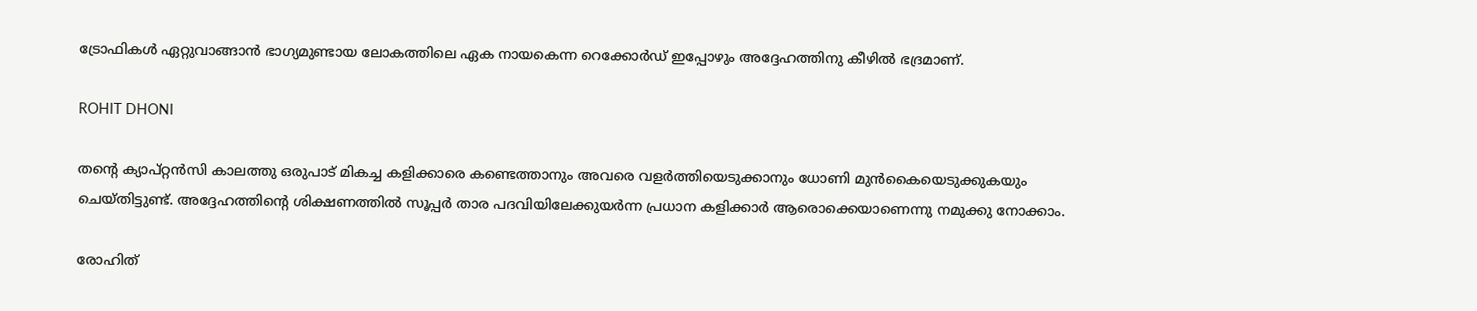ട്രോഫികള്‍ ഏറ്റുവാങ്ങാന്‍ ഭാഗ്യമുണ്ടായ ലോകത്തിലെ ഏക നായകെന്ന റെക്കോര്‍ഡ് ഇപ്പോഴും അദ്ദേഹത്തിനു കീഴില്‍ ഭദ്രമാണ്.

ROHIT DHONI

തന്റെ ക്യാപ്റ്റന്‍സി കാലത്തു ഒരുപാട് മികച്ച കളിക്കാരെ കണ്ടെത്താനും അവരെ വളര്‍ത്തിയെടുക്കാനും ധോണി മുന്‍കൈയെടുക്കുകയും ചെയ്തിട്ടുണ്ട്. അദ്ദേഹത്തിന്റെ ശിക്ഷണത്തില്‍ സൂപ്പര്‍ താര പദവിയിലേക്കുയര്‍ന്ന പ്രധാന കളിക്കാര്‍ ആരൊക്കെയാണെന്നു നമുക്കു നോക്കാം.

രോഹിത്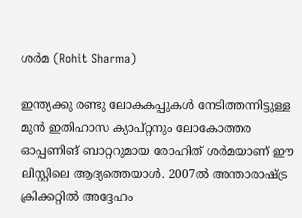ശര്‍മ (Rohit Sharma)

ഇന്ത്യക്കു രണ്ടു ലോകകപ്പുകള്‍ നേടിത്തന്നിട്ടുള്ള മുന്‍ ഇതിഹാസ ക്യാപ്റ്റനും ലോകോത്തര ഓപ്പണിങ് ബാറ്ററുമായ രോഹിത് ശര്‍മയാണ് ഈ ലിസ്റ്റിലെ ആദ്യത്തെയാള്‍. 2007ല്‍ അന്താരാഷ്ട്ര ക്രിക്കറ്റില്‍ അദ്ദേഹം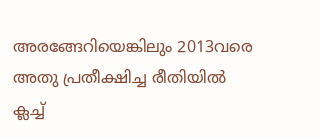അരങ്ങേറിയെങ്കിലും 2013വരെ അതു പ്രതീക്ഷിച്ച രീതിയില്‍ ക്ലച്ച്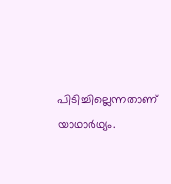പിടിച്ചില്ലെന്നതാണ് യാഥാര്‍ഥ്യം.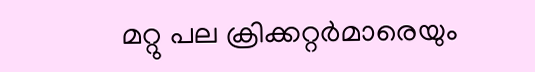മറ്റു പല ക്രിക്കറ്റര്‍മാരെയും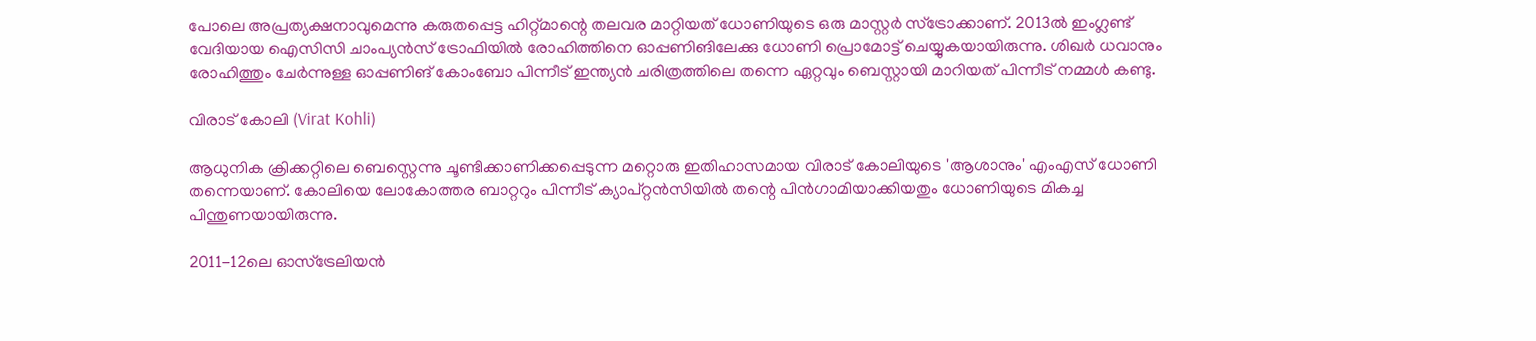പോലെ അപ്രത്യക്ഷനാവുമെന്നു കരുതപ്പെട്ട ഹിറ്റ്മാന്റെ തലവര മാറ്റിയത് ധോണിയുടെ ഒരു മാസ്റ്റര്‍ സ്‌ട്രോക്കാണ്. 2013ല്‍ ഇംഗ്ലണ്ട് വേദിയായ ഐസിസി ചാംപ്യന്‍സ് ട്രോഫിയില്‍ രോഹിത്തിനെ ഓപ്പണിങിലേക്കു ധോണി പ്രൊമോട്ട് ചെയ്യുകയായിരുന്നു. ശിഖര്‍ ധവാനും രോഹിത്തും ചേര്‍ന്നുള്ള ഓപ്പണിങ് കോംബോ പിന്നീട് ഇന്ത്യന്‍ ചരിത്രത്തിലെ തന്നെ ഏറ്റവും ബെസ്റ്റായി മാറിയത് പിന്നീട് നമ്മള്‍ കണ്ടു.

വിരാട് കോലി (Virat Kohli)

ആധുനിക ക്രിക്കറ്റിലെ ബെസ്റ്റെന്നു ചൂണ്ടിക്കാണിക്കപ്പെടുന്ന മറ്റൊരു ഇതിഹാസമായ വിരാട് കോലിയുടെ 'ആശാനും' എംഎസ് ധോണി തന്നെയാണ്. കോലിയെ ലോകോത്തര ബാറ്ററും പിന്നീട് ക്യാപ്റ്റന്‍സിയില്‍ തന്റെ പിന്‍ഗാമിയാക്കിയതും ധോണിയുടെ മികച്ച പിന്തുണയായിരുന്നു.

2011-12ലെ ഓസ്‌ട്രേലിയന്‍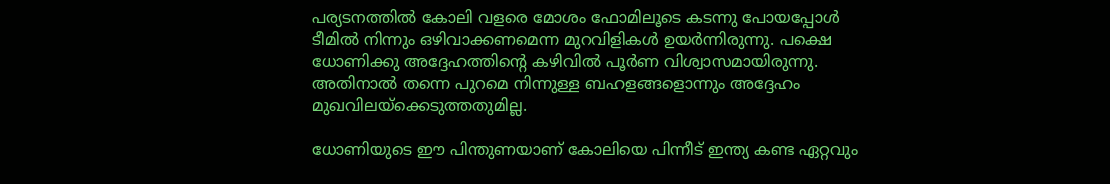പര്യടനത്തില്‍ കോലി വളരെ മോശം ഫോമിലൂടെ കടന്നു പോയപ്പോള്‍ ടീമില്‍ നിന്നും ഒഴിവാക്കണമെന്ന മുറവിളികള്‍ ഉയര്‍ന്നിരുന്നു. പക്ഷെ ധോണിക്കു അദ്ദേഹത്തിന്റെ കഴിവില്‍ പൂര്‍ണ വിശ്വാസമായിരുന്നു. അതിനാല്‍ തന്നെ പുറമെ നിന്നുള്ള ബഹളങ്ങളൊന്നും അദ്ദേഹം മുഖവിലയ്‌ക്കെടുത്തതുമില്ല.

ധോണിയുടെ ഈ പിന്തുണയാണ് കോലിയെ പിന്നീട് ഇന്ത്യ കണ്ട ഏറ്റവും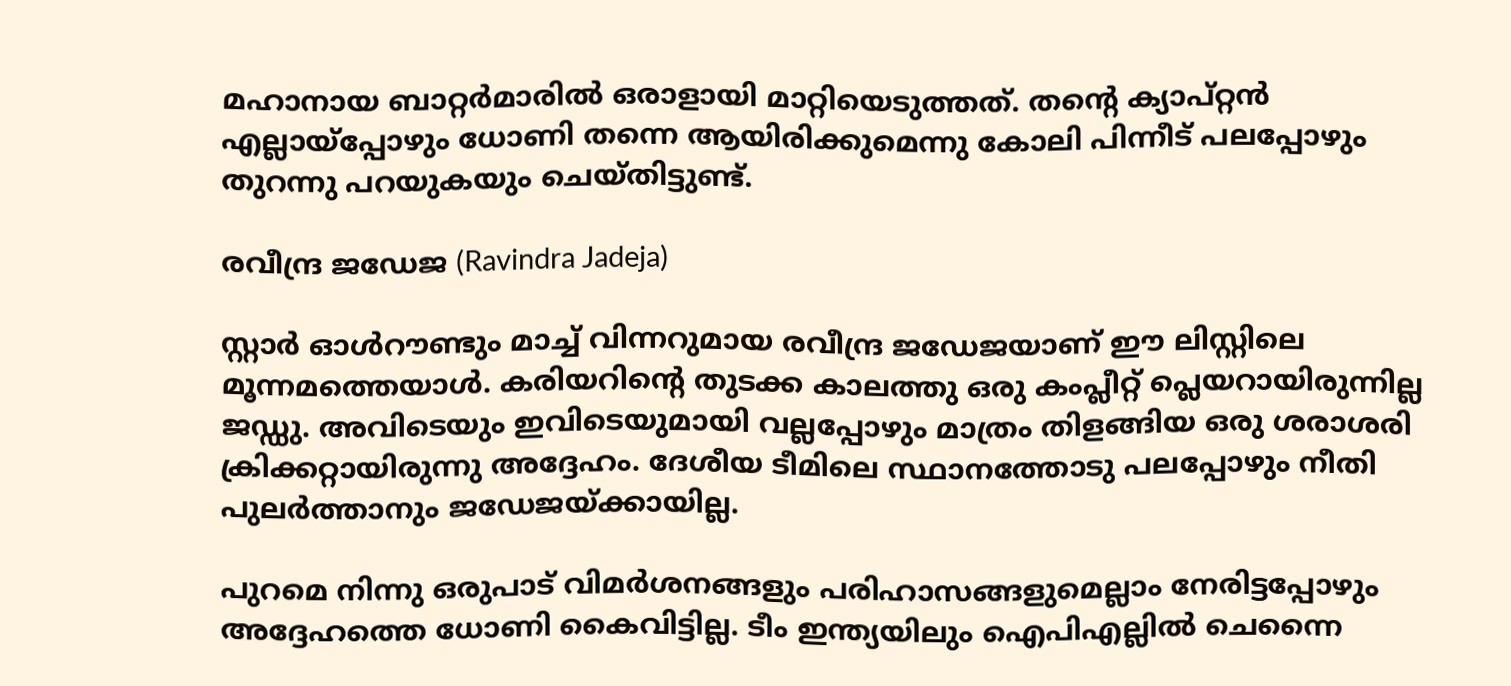മഹാനായ ബാറ്റര്‍മാരില്‍ ഒരാളായി മാറ്റിയെടുത്തത്. തന്റെ ക്യാപ്റ്റന്‍ എല്ലായ്‌പ്പോഴും ധോണി തന്നെ ആയിരിക്കുമെന്നു കോലി പിന്നീട് പലപ്പോഴും തുറന്നു പറയുകയും ചെയ്തിട്ടുണ്ട്.

രവീന്ദ്ര ജഡേജ (Ravindra Jadeja)

സ്റ്റാര്‍ ഓള്‍റൗണ്ടും മാച്ച് വിന്നറുമായ രവീന്ദ്ര ജഡേജയാണ് ഈ ലിസ്റ്റിലെ മൂന്നമത്തെയാള്‍. കരിയറിന്റെ തുടക്ക കാലത്തു ഒരു കംപ്ലീറ്റ് പ്ലെയറായിരുന്നില്ല ജഡ്ഡു. അവിടെയും ഇവിടെയുമായി വല്ലപ്പോഴും മാത്രം തിളങ്ങിയ ഒരു ശരാശരി ക്രിക്കറ്റായിരുന്നു അദ്ദേഹം. ദേശീയ ടീമിലെ സ്ഥാനത്തോടു പലപ്പോഴും നീതി പുലര്‍ത്താനും ജഡേജയ്ക്കായില്ല.

പുറമെ നിന്നു ഒരുപാട് വിമര്‍ശനങ്ങളും പരിഹാസങ്ങളുമെല്ലാം നേരിട്ടപ്പോഴും അദ്ദേഹത്തെ ധോണി കൈവിട്ടില്ല. ടീം ഇന്ത്യയിലും ഐപിഎല്ലില്‍ ചെന്നൈ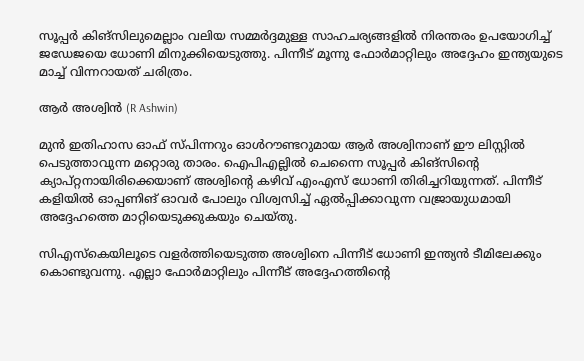സൂപ്പര്‍ കിങ്‌സിലുമെല്ലാം വലിയ സമ്മര്‍ദ്ദമുള്ള സാഹചര്യങ്ങളില്‍ നിരന്തരം ഉപയോഗിച്ച് ജഡേജയെ ധോണി മിനുക്കിയെടുത്തു. പിന്നീട് മൂന്നു ഫോര്‍മാറ്റിലും അദ്ദേഹം ഇന്ത്യയുടെ മാച്ച് വിന്നറായത് ചരിത്രം.

ആര്‍ അശ്വിന്‍ (R Ashwin)

മുന്‍ ഇതിഹാസ ഓഫ് സ്പിന്നറും ഓള്‍റൗണ്ടറുമായ ആര്‍ അശ്വിനാണ് ഈ ലിസ്റ്റില്‍ പെടുത്താവുന്ന മറ്റൊരു താരം. ഐപിഎല്ലില്‍ ചെന്നൈ സൂപ്പര്‍ കിങ്‌സിന്റെ ക്യാപ്റ്റനായിരിക്കെയാണ് അശ്വിന്റെ കഴിവ് എംഎസ് ധോണി തിരിച്ചറിയുന്നത്. പിന്നീട് കളിയില്‍ ഓപ്പണിങ് ഓവര്‍ പോലും വിശ്വസിച്ച് ഏല്‍പ്പിക്കാവുന്ന വജ്രായുധമായി അദ്ദേഹത്തെ മാറ്റിയെടുക്കുകയും ചെയ്തു.

സിഎസ്‌കെയിലൂടെ വളര്‍ത്തിയെടുത്ത അശ്വിനെ പിന്നീട് ധോണി ഇന്ത്യന്‍ ടീമിലേക്കും കൊണ്ടുവന്നു. എല്ലാ ഫോര്‍മാറ്റിലും പിന്നീട് അദ്ദേഹത്തിന്റെ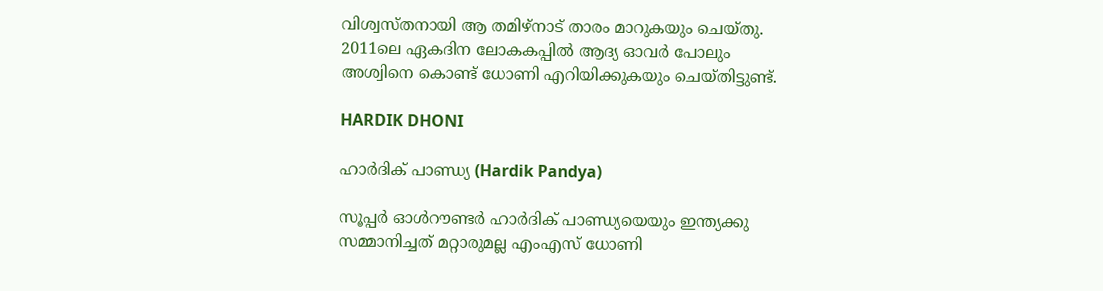വിശ്വസ്തനായി ആ തമിഴ്‌നാട് താരം മാറുകയും ചെയ്തു. 2011ലെ ഏകദിന ലോകകപ്പില്‍ ആദ്യ ഓവര്‍ പോലും അശ്വിനെ കൊണ്ട് ധോണി എറിയിക്കുകയും ചെയ്തിട്ടുണ്ട്.

HARDIK DHONI

ഹാര്‍ദിക് പാണ്ഡ്യ (Hardik Pandya)

സൂപ്പര്‍ ഓള്‍റൗണ്ടര്‍ ഹാര്‍ദിക് പാണ്ഡ്യയെയും ഇന്ത്യക്കു സമ്മാനിച്ചത് മറ്റാരുമല്ല എംഎസ് ധോണി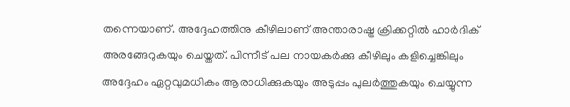തന്നെയാണ്. അദ്ദേഹത്തിനു കീഴിലാണ് അന്താരാഷ്ട്ര ക്രിക്കറ്റില്‍ ഹാര്‍ദിക് അരങ്ങേറുകയും ചെയ്തത്. പിന്നീട് പല നായകര്‍ക്കു കീഴിലും കളിച്ചെങ്കിലും അദ്ദേഹം ഏറ്റവുമധികം ആരാധിക്കുകയും അടുപ്പം പുലര്‍ത്തുകയും ചെയ്യുന്ന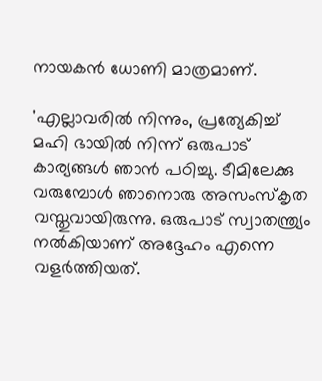നായകന്‍ ധോണി മാത്രമാണ്.

'എല്ലാവരില്‍ നിന്നും, പ്രത്യേകിച്ച് മഹി ഭായില്‍ നിന്ന് ഒരുപാട് കാര്യങ്ങള്‍ ഞാന്‍ പഠിച്ചു. ടീമിലേക്കു വരുമ്പോള്‍ ഞാനൊരു അസംസ്‌കൃത വസ്തുവായിരുന്നു. ഒരുപാട് സ്വാതന്ത്ര്യം നല്‍കിയാണ് അദ്ദേഹം എന്നെ വളര്‍ത്തിയത്.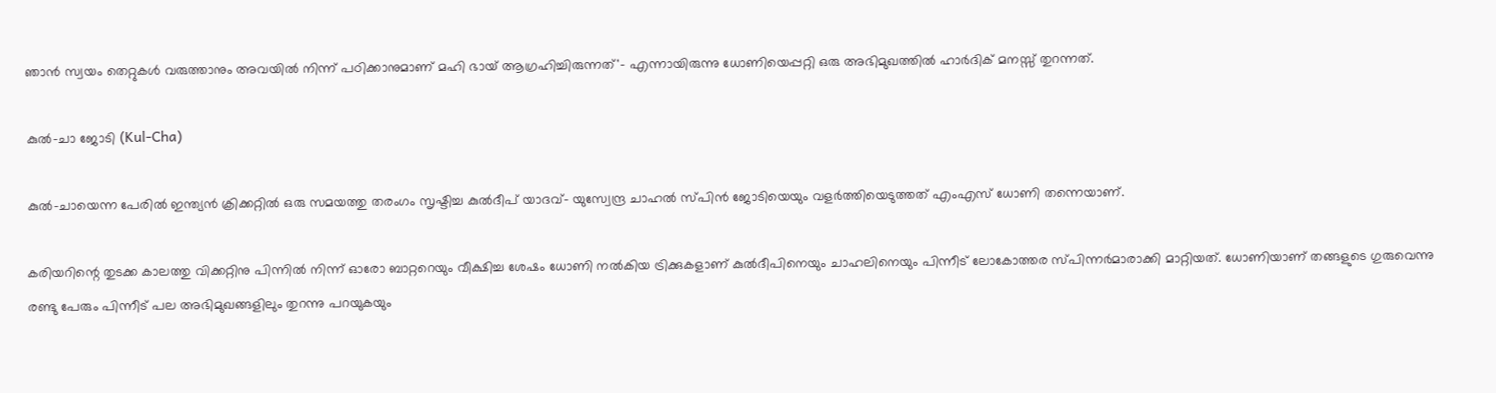ഞാന്‍ സ്വയം തെറ്റുകള്‍ വരുത്താനും അവയില്‍ നിന്ന് പഠിക്കാനുമാണ് മഹി ഭായ് ആഗ്രഹിച്ചിരുന്നത്'- എന്നായിരുന്നു ധോണിയെപ്പറ്റി ഒരു അഭിമുഖത്തില്‍ ഹാര്‍ദിക് മനസ്സ് തുറന്നത്.

കുല്‍-ചാ ജോടി (Kul-Cha)

കുല്‍-ചായെന്ന പേരില്‍ ഇന്ത്യന്‍ ക്രിക്കറ്റില്‍ ഒരു സമയത്തു തരംഗം സൃഷ്ടിച്ച കുല്‍ദീപ് യാദവ്- യുസ്വേന്ദ്ര ചാഹല്‍ സ്പിന്‍ ജോടിയെയും വളര്‍ത്തിയെടുത്തത് എംഎസ് ധോണി തന്നെയാണ്.

കരിയറിന്റെ തുടക്ക കാലത്തു വിക്കറ്റിനു പിന്നില്‍ നിന്ന് ഓരോ ബാറ്ററെയും വീക്ഷിച്ച ശേഷം ധോണി നല്‍കിയ ട്രിക്കുകളാണ് കുല്‍ദീപിനെയും ചാഹലിനെയും പിന്നീട് ലോകോത്തര സ്പിന്നര്‍മാരാക്കി മാറ്റിയത്. ധോണിയാണ് തങ്ങളുടെ ഗുരുവെന്നു രണ്ടു പേരും പിന്നീട് പല അഭിമുഖങ്ങളിലും തുറന്നു പറയുകയും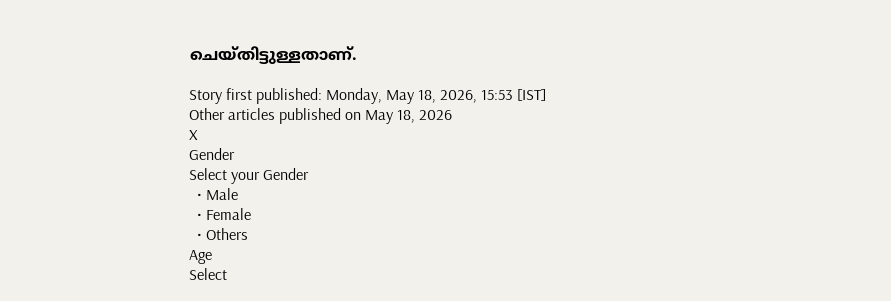ചെയ്തിട്ടുള്ളതാണ്.

Story first published: Monday, May 18, 2026, 15:53 [IST]
Other articles published on May 18, 2026
X
Gender
Select your Gender
  • Male
  • Female
  • Others
Age
Select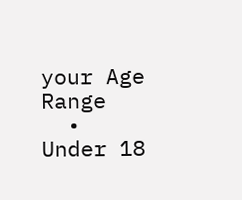your Age Range
  • Under 18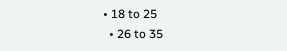• 18 to 25
  • 26 to 35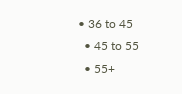• 36 to 45
  • 45 to 55
  • 55+